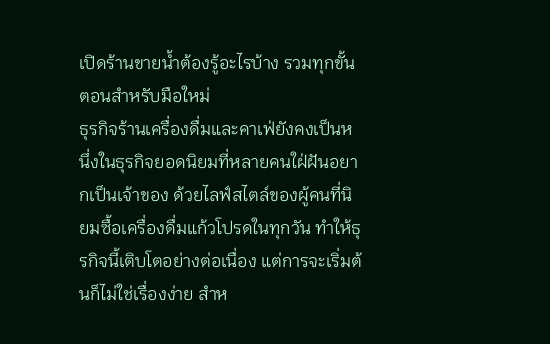เปิดร้านขายน้ำต้องรู้อะไรบ้าง รวมทุกขั้นตอนสำหรับมือใหม่
ธุรกิจร้านเครื่องดื่มและคาเฟ่ยังคงเป็นหนึ่งในธุรกิจยอดนิยมที่หลายคนใฝ่ฝันอยากเป็นเจ้าของ ด้วยไลฟ์สไตล์ของผู้คนที่นิยมซื้อเครื่องดื่มแก้วโปรดในทุกวัน ทำให้ธุรกิจนี้เติบโตอย่างต่อเนื่อง แต่การจะเริ่มต้นก็ไม่ใช่เรื่องง่าย สำห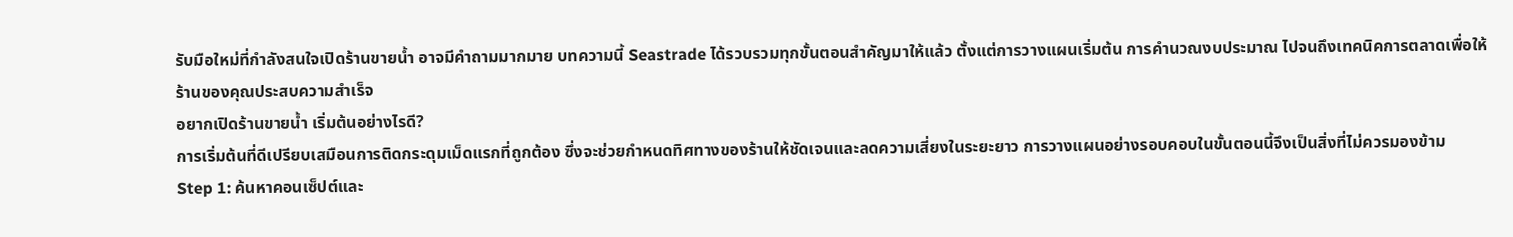รับมือใหม่ที่กำลังสนใจเปิดร้านขายน้ำ อาจมีคำถามมากมาย บทความนี้ Seastrade ได้รวบรวมทุกขั้นตอนสำคัญมาให้แล้ว ตั้งแต่การวางแผนเริ่มต้น การคำนวณงบประมาณ ไปจนถึงเทคนิคการตลาดเพื่อให้ร้านของคุณประสบความสำเร็จ
อยากเปิดร้านขายน้ำ เริ่มต้นอย่างไรดี?
การเริ่มต้นที่ดีเปรียบเสมือนการติดกระดุมเม็ดแรกที่ถูกต้อง ซึ่งจะช่วยกำหนดทิศทางของร้านให้ชัดเจนและลดความเสี่ยงในระยะยาว การวางแผนอย่างรอบคอบในขั้นตอนนี้จึงเป็นสิ่งที่ไม่ควรมองข้าม
Step 1: ค้นหาคอนเซ็ปต์และ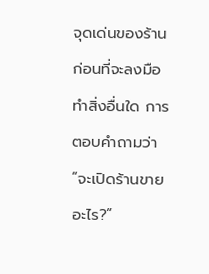จุดเด่นของร้าน
ก่อนที่จะลงมือทำสิ่งอื่นใด การตอบคำถามว่า “จะเปิดร้านขายอะไร?”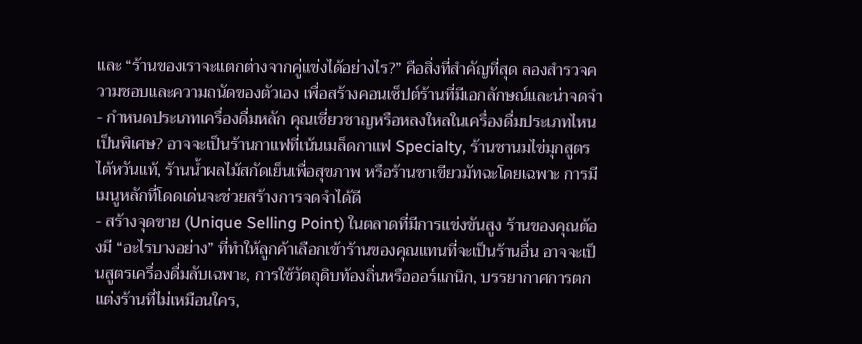และ “ร้านของเราจะแตกต่างจากคู่แข่งได้อย่างไร?” คือสิ่งที่สำคัญที่สุด ลองสำรวจความชอบและความถนัดของตัวเอง เพื่อสร้างคอนเซ็ปต์ร้านที่มีเอกลักษณ์และน่าจดจำ
- กำหนดประเภทเครื่องดื่มหลัก คุณเชี่ยวชาญหรือหลงใหลในเครื่องดื่มประเภทไหนเป็นพิเศษ? อาจจะเป็นร้านกาแฟที่เน้นเมล็ดกาแฟ Specialty, ร้านชานมไข่มุกสูตรไต้หวันแท้, ร้านน้ำผลไม้สกัดเย็นเพื่อสุขภาพ หรือร้านชาเขียวมัทฉะโดยเฉพาะ การมีเมนูหลักที่โดดเด่นจะช่วยสร้างการจดจำได้ดี
- สร้างจุดขาย (Unique Selling Point) ในตลาดที่มีการแข่งขันสูง ร้านของคุณต้องมี “อะไรบางอย่าง” ที่ทำให้ลูกค้าเลือกเข้าร้านของคุณแทนที่จะเป็นร้านอื่น อาจจะเป็นสูตรเครื่องดื่มลับเฉพาะ, การใช้วัตถุดิบท้องถิ่นหรือออร์แกนิก, บรรยากาศการตกแต่งร้านที่ไม่เหมือนใคร,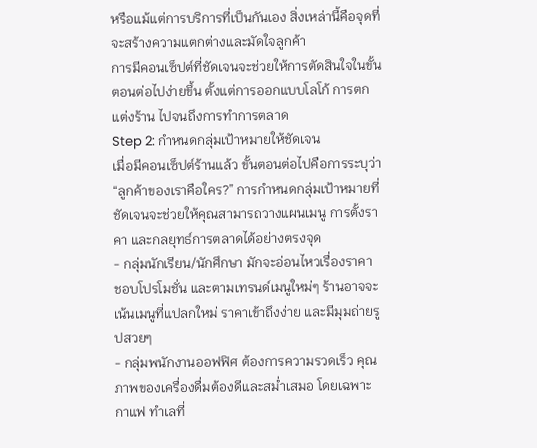หรือแม้แต่การบริการที่เป็นกันเอง สิ่งเหล่านี้คือจุดที่จะสร้างความแตกต่างและมัดใจลูกค้า
การมีคอนเซ็ปต์ที่ชัดเจนจะช่วยให้การตัดสินใจในขั้นตอนต่อไปง่ายขึ้น ตั้งแต่การออกแบบโลโก้ การตกแต่งร้าน ไปจนถึงการทำการตลาด
Step 2: กำหนดกลุ่มเป้าหมายให้ชัดเจน
เมื่อมีคอนเซ็ปต์ร้านแล้ว ขั้นตอนต่อไปคือการระบุว่า “ลูกค้าของเราคือใคร?” การกำหนดกลุ่มเป้าหมายที่ชัดเจนจะช่วยให้คุณสามารถวางแผนเมนู การตั้งราคา และกลยุทธ์การตลาดได้อย่างตรงจุด
- กลุ่มนักเรียน/นักศึกษา มักจะอ่อนไหวเรื่องราคา ชอบโปรโมชั่น และตามเทรนด์เมนูใหม่ๆ ร้านอาจจะเน้นเมนูที่แปลกใหม่ ราคาเข้าถึงง่าย และมีมุมถ่ายรูปสวยๆ
- กลุ่มพนักงานออฟฟิศ ต้องการความรวดเร็ว คุณภาพของเครื่องดื่มต้องดีและสม่ำเสมอ โดยเฉพาะกาแฟ ทำเลที่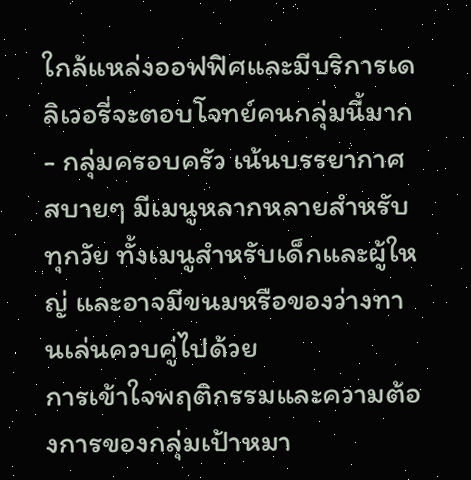ใกล้แหล่งออฟฟิศและมีบริการเดลิเวอรี่จะตอบโจทย์คนกลุ่มนี้มาก
- กลุ่มครอบครัว เน้นบรรยากาศสบายๆ มีเมนูหลากหลายสำหรับทุกวัย ทั้งเมนูสำหรับเด็กและผู้ใหญ่ และอาจมีขนมหรือของว่างทานเล่นควบคู่ไปด้วย
การเข้าใจพฤติกรรมและความต้องการของกลุ่มเป้าหมา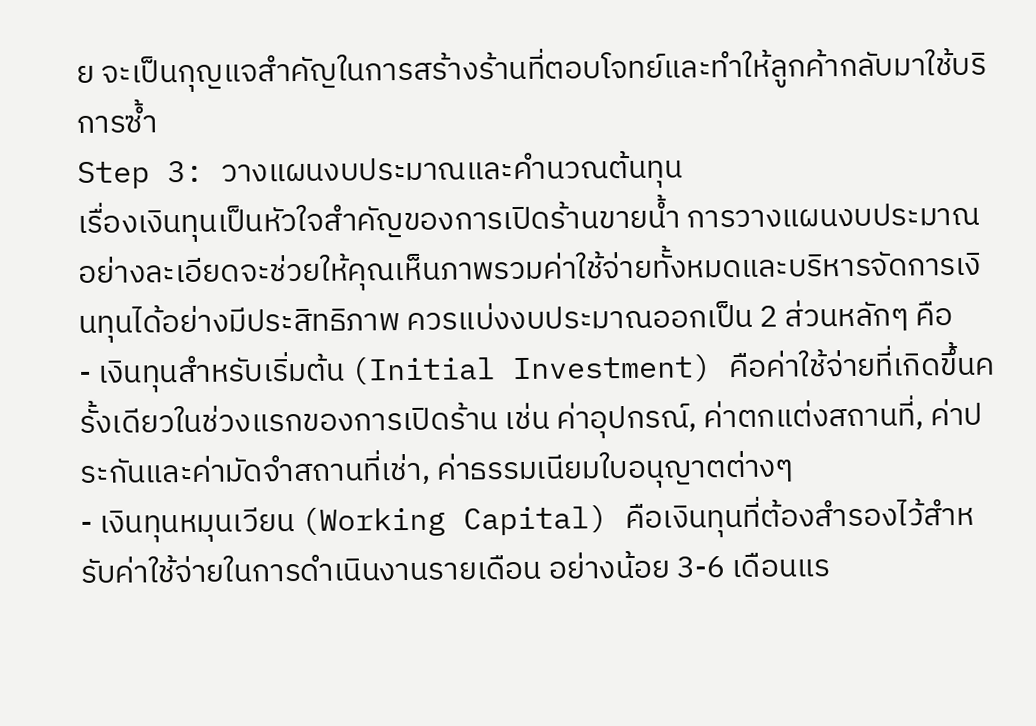ย จะเป็นกุญแจสำคัญในการสร้างร้านที่ตอบโจทย์และทำให้ลูกค้ากลับมาใช้บริการซ้ำ
Step 3: วางแผนงบประมาณและคำนวณต้นทุน
เรื่องเงินทุนเป็นหัวใจสำคัญของการเปิดร้านขายน้ำ การวางแผนงบประมาณอย่างละเอียดจะช่วยให้คุณเห็นภาพรวมค่าใช้จ่ายทั้งหมดและบริหารจัดการเงินทุนได้อย่างมีประสิทธิภาพ ควรแบ่งงบประมาณออกเป็น 2 ส่วนหลักๆ คือ
- เงินทุนสำหรับเริ่มต้น (Initial Investment) คือค่าใช้จ่ายที่เกิดขึ้นครั้งเดียวในช่วงแรกของการเปิดร้าน เช่น ค่าอุปกรณ์, ค่าตกแต่งสถานที่, ค่าประกันและค่ามัดจำสถานที่เช่า, ค่าธรรมเนียมใบอนุญาตต่างๆ
- เงินทุนหมุนเวียน (Working Capital) คือเงินทุนที่ต้องสำรองไว้สำหรับค่าใช้จ่ายในการดำเนินงานรายเดือน อย่างน้อย 3-6 เดือนแร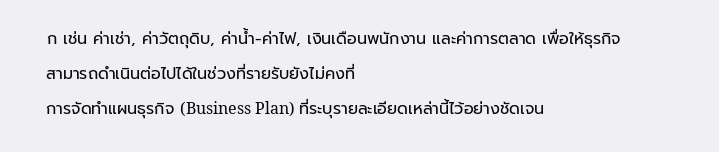ก เช่น ค่าเช่า, ค่าวัตถุดิบ, ค่าน้ำ-ค่าไฟ, เงินเดือนพนักงาน และค่าการตลาด เพื่อให้ธุรกิจสามารถดำเนินต่อไปได้ในช่วงที่รายรับยังไม่คงที่
การจัดทำแผนธุรกิจ (Business Plan) ที่ระบุรายละเอียดเหล่านี้ไว้อย่างชัดเจน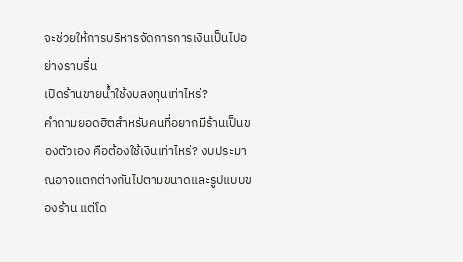จะช่วยให้การบริหารจัดการการเงินเป็นไปอย่างราบรื่น
เปิดร้านขายน้ำใช้งบลงทุนเท่าไหร่?
คำถามยอดฮิตสำหรับคนที่อยากมีร้านเป็นของตัวเอง คือต้องใช้เงินเท่าไหร่? งบประมาณอาจแตกต่างกันไปตามขนาดและรูปแบบของร้าน แต่โด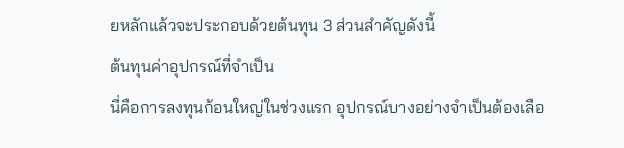ยหลักแล้วจะประกอบด้วยต้นทุน 3 ส่วนสำคัญดังนี้
ต้นทุนค่าอุปกรณ์ที่จำเป็น
นี่คือการลงทุนก้อนใหญ่ในช่วงแรก อุปกรณ์บางอย่างจำเป็นต้องเลือ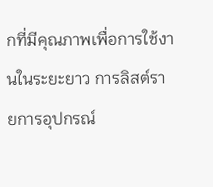กที่มีคุณภาพเพื่อการใช้งานในระยะยาว การลิสต์รายการอุปกรณ์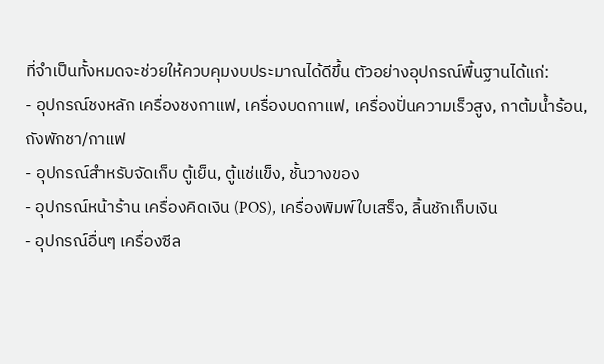ที่จำเป็นทั้งหมดจะช่วยให้ควบคุมงบประมาณได้ดีขึ้น ตัวอย่างอุปกรณ์พื้นฐานได้แก่:
- อุปกรณ์ชงหลัก เครื่องชงกาแฟ, เครื่องบดกาแฟ, เครื่องปั่นความเร็วสูง, กาต้มน้ำร้อน, ถังพักชา/กาแฟ
- อุปกรณ์สำหรับจัดเก็บ ตู้เย็น, ตู้แช่แข็ง, ชั้นวางของ
- อุปกรณ์หน้าร้าน เครื่องคิดเงิน (POS), เครื่องพิมพ์ใบเสร็จ, ลิ้นชักเก็บเงิน
- อุปกรณ์อื่นๆ เครื่องซีล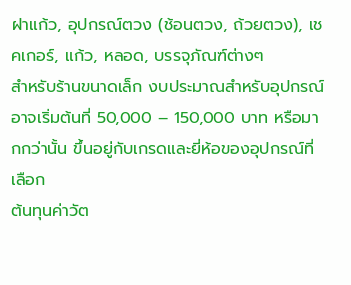ฝาแก้ว, อุปกรณ์ตวง (ช้อนตวง, ถ้วยตวง), เชคเกอร์, แก้ว, หลอด, บรรจุภัณฑ์ต่างๆ
สำหรับร้านขนาดเล็ก งบประมาณสำหรับอุปกรณ์อาจเริ่มต้นที่ 50,000 – 150,000 บาท หรือมากกว่านั้น ขึ้นอยู่กับเกรดและยี่ห้อของอุปกรณ์ที่เลือก
ต้นทุนค่าวัต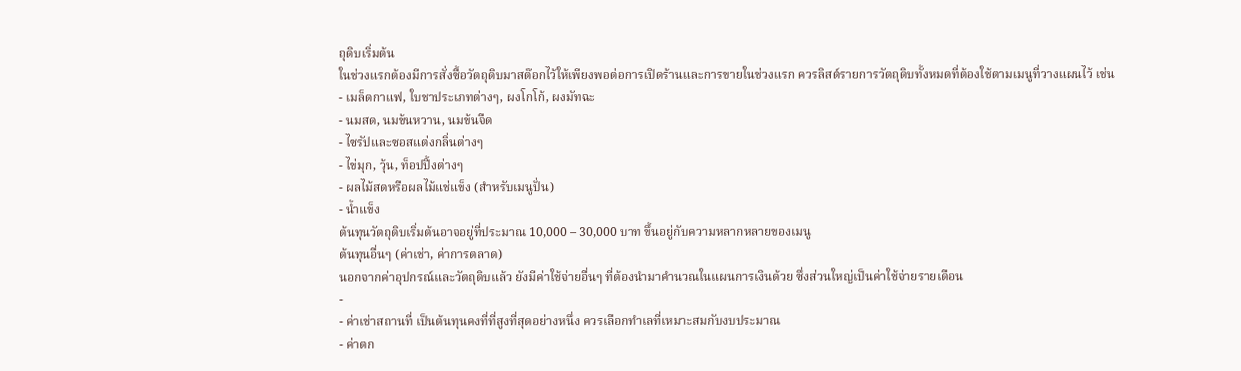ถุดิบเริ่มต้น
ในช่วงแรกต้องมีการสั่งซื้อวัตถุดิบมาสต๊อกไว้ให้เพียงพอต่อการเปิดร้านและการขายในช่วงแรก ควรลิสต์รายการวัตถุดิบทั้งหมดที่ต้องใช้ตามเมนูที่วางแผนไว้ เช่น
- เมล็ดกาแฟ, ใบชาประเภทต่างๆ, ผงโกโก้, ผงมัทฉะ
- นมสด, นมข้นหวาน, นมข้นจืด
- ไซรัปและซอสแต่งกลิ่นต่างๆ
- ไข่มุก, วุ้น, ท็อปปิ้งต่างๆ
- ผลไม้สดหรือผลไม้แช่แข็ง (สำหรับเมนูปั่น)
- น้ำแข็ง
ต้นทุนวัตถุดิบเริ่มต้นอาจอยู่ที่ประมาณ 10,000 – 30,000 บาท ขึ้นอยู่กับความหลากหลายของเมนู
ต้นทุนอื่นๆ (ค่าเช่า, ค่าการตลาด)
นอกจากค่าอุปกรณ์และวัตถุดิบแล้ว ยังมีค่าใช้จ่ายอื่นๆ ที่ต้องนำมาคำนวณในแผนการเงินด้วย ซึ่งส่วนใหญ่เป็นค่าใช้จ่ายรายเดือน
-
- ค่าเช่าสถานที่ เป็นต้นทุนคงที่ที่สูงที่สุดอย่างหนึ่ง ควรเลือกทำเลที่เหมาะสมกับงบประมาณ
- ค่าตก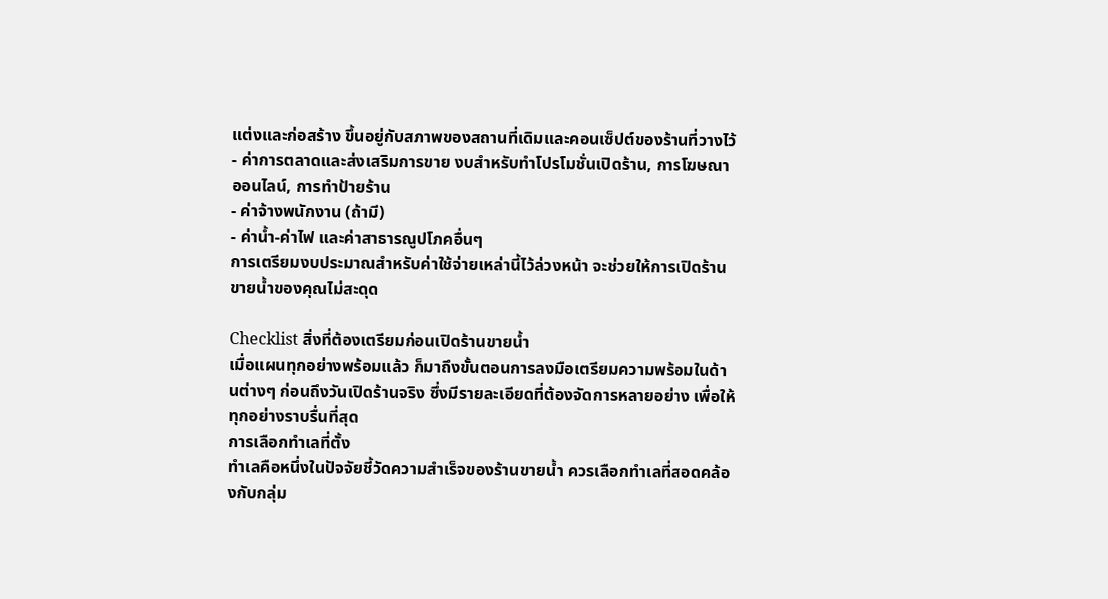แต่งและก่อสร้าง ขึ้นอยู่กับสภาพของสถานที่เดิมและคอนเซ็ปต์ของร้านที่วางไว้
- ค่าการตลาดและส่งเสริมการขาย งบสำหรับทำโปรโมชั่นเปิดร้าน, การโฆษณาออนไลน์, การทำป้ายร้าน
- ค่าจ้างพนักงาน (ถ้ามี)
- ค่าน้ำ-ค่าไฟ และค่าสาธารณูปโภคอื่นๆ
การเตรียมงบประมาณสำหรับค่าใช้จ่ายเหล่านี้ไว้ล่วงหน้า จะช่วยให้การเปิดร้านขายน้ำของคุณไม่สะดุด

Checklist สิ่งที่ต้องเตรียมก่อนเปิดร้านขายน้ำ
เมื่อแผนทุกอย่างพร้อมแล้ว ก็มาถึงขั้นตอนการลงมือเตรียมความพร้อมในด้านต่างๆ ก่อนถึงวันเปิดร้านจริง ซึ่งมีรายละเอียดที่ต้องจัดการหลายอย่าง เพื่อให้ทุกอย่างราบรื่นที่สุด
การเลือกทำเลที่ตั้ง
ทำเลคือหนึ่งในปัจจัยชี้วัดความสำเร็จของร้านขายน้ำ ควรเลือกทำเลที่สอดคล้องกับกลุ่ม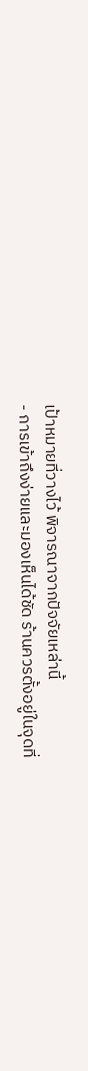เป้าหมายที่วางไว้ พิจารณาจากปัจจัยเหล่านี้
- การเข้าถึงง่ายและมองเห็นได้ชัด ร้านควรตั้งอยู่ในจุดที่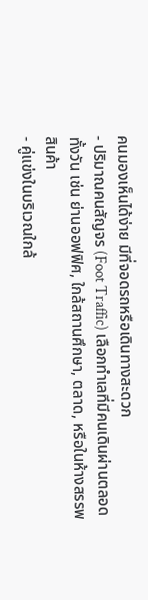คนมองเห็นได้ง่าย มีที่จอดรถหรือเดินทางสะดวก
- ปริมาณคนสัญจร (Foot Traffic) เลือกทำเลที่มีคนเดินผ่านตลอดทั้งวัน เช่น ย่านออฟฟิศ, ใกล้สถานศึกษา, ตลาด, หรือในห้างสรรพสินค้า
- คู่แข่งในบริเวณใกล้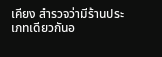เคียง สำรวจว่ามีร้านประเภทเดียวกันอ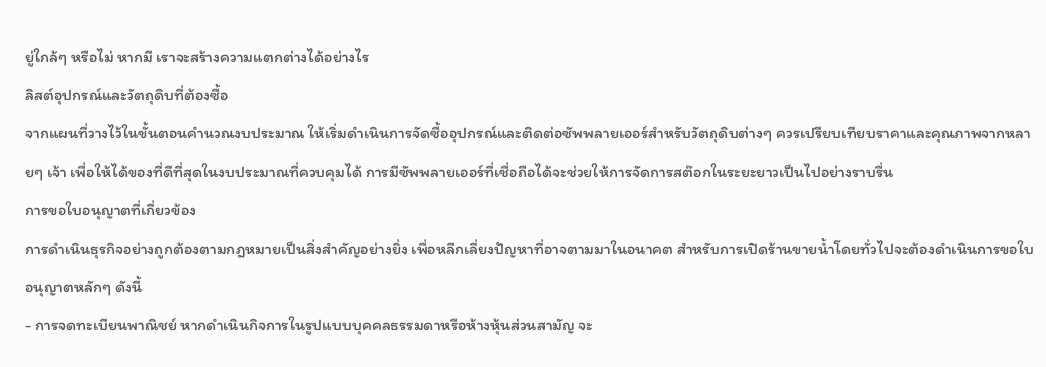ยู่ใกล้ๆ หรือไม่ หากมี เราจะสร้างความแตกต่างได้อย่างไร
ลิสต์อุปกรณ์และวัตถุดิบที่ต้องซื้อ
จากแผนที่วางไว้ในขั้นตอนคำนวณงบประมาณ ให้เริ่มดำเนินการจัดซื้ออุปกรณ์และติดต่อซัพพลายเออร์สำหรับวัตถุดิบต่างๆ ควรเปรียบเทียบราคาและคุณภาพจากหลายๆ เจ้า เพื่อให้ได้ของที่ดีที่สุดในงบประมาณที่ควบคุมได้ การมีซัพพลายเออร์ที่เชื่อถือได้จะช่วยให้การจัดการสต๊อกในระยะยาวเป็นไปอย่างราบรื่น
การขอใบอนุญาตที่เกี่ยวข้อง
การดำเนินธุรกิจอย่างถูกต้องตามกฎหมายเป็นสิ่งสำคัญอย่างยิ่ง เพื่อหลีกเลี่ยงปัญหาที่อาจตามมาในอนาคต สำหรับการเปิดร้านขายน้ำโดยทั่วไปจะต้องดำเนินการขอใบอนุญาตหลักๆ ดังนี้
- การจดทะเบียนพาณิชย์ หากดำเนินกิจการในรูปแบบบุคคลธรรมดาหรือห้างหุ้นส่วนสามัญ จะ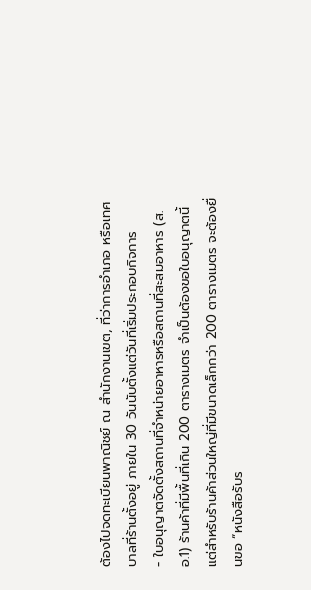ต้องไปจดทะเบียนพาณิชย์ ณ สำนักงานเขต, ที่ว่าการอำเภอ หรือเทศบาลที่ร้านตั้งอยู่ ภายใน 30 วันนับตั้งแต่วันที่เริ่มประกอบกิจการ
- ใบอนุญาตจัดตั้งสถานที่จำหน่ายอาหารหรือสถานที่สะสมอาหาร (ส.อ.1) ร้านค้าที่มีพื้นที่เกิน 200 ตารางเมตร จำเป็นต้องขอใบอนุญาตนี้ แต่สำหรับร้านค้าส่วนใหญ่ที่มีขนาดเล็กกว่า 200 ตารางเมตร จะต้องยื่นขอ “หนังสือรับร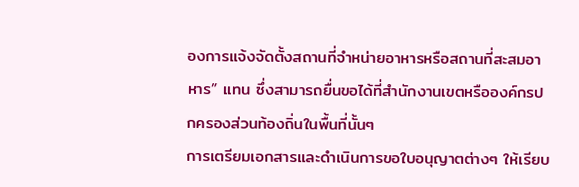องการแจ้งจัดตั้งสถานที่จำหน่ายอาหารหรือสถานที่สะสมอาหาร” แทน ซึ่งสามารถยื่นขอได้ที่สำนักงานเขตหรือองค์กรปกครองส่วนท้องถิ่นในพื้นที่นั้นๆ
การเตรียมเอกสารและดำเนินการขอใบอนุญาตต่างๆ ให้เรียบ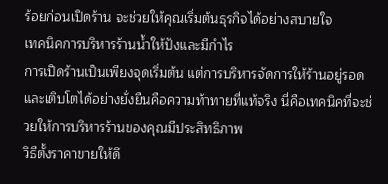ร้อยก่อนเปิดร้าน จะช่วยให้คุณเริ่มต้นธุรกิจได้อย่างสบายใจ
เทคนิคการบริหารร้านน้ำให้ปังและมีกำไร
การเปิดร้านเป็นเพียงจุดเริ่มต้น แต่การบริหารจัดการให้ร้านอยู่รอดและเติบโตได้อย่างยั่งยืนคือความท้าทายที่แท้จริง นี่คือเทคนิคที่จะช่วยให้การบริหารร้านของคุณมีประสิทธิภาพ
วิธีตั้งราคาขายให้ดึ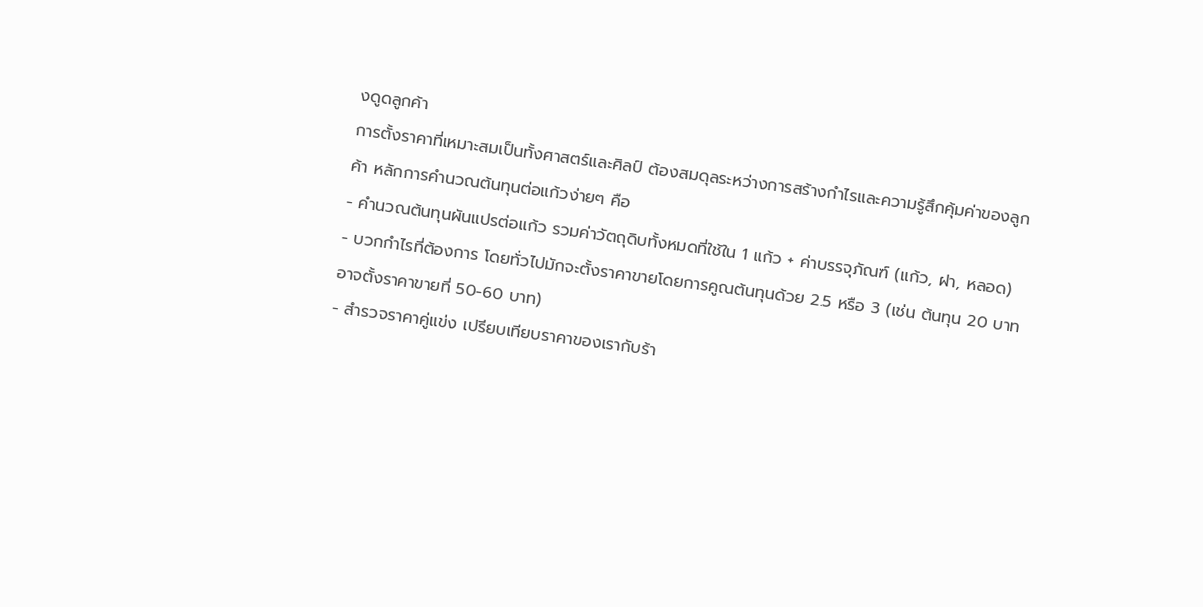งดูดลูกค้า
การตั้งราคาที่เหมาะสมเป็นทั้งศาสตร์และศิลป์ ต้องสมดุลระหว่างการสร้างกำไรและความรู้สึกคุ้มค่าของลูกค้า หลักการคำนวณต้นทุนต่อแก้วง่ายๆ คือ
- คำนวณต้นทุนผันแปรต่อแก้ว รวมค่าวัตถุดิบทั้งหมดที่ใช้ใน 1 แก้ว + ค่าบรรจุภัณฑ์ (แก้ว, ฝา, หลอด)
- บวกกำไรที่ต้องการ โดยทั่วไปมักจะตั้งราคาขายโดยการคูณต้นทุนด้วย 2.5 หรือ 3 (เช่น ต้นทุน 20 บาท อาจตั้งราคาขายที่ 50-60 บาท)
- สำรวจราคาคู่แข่ง เปรียบเทียบราคาของเรากับร้า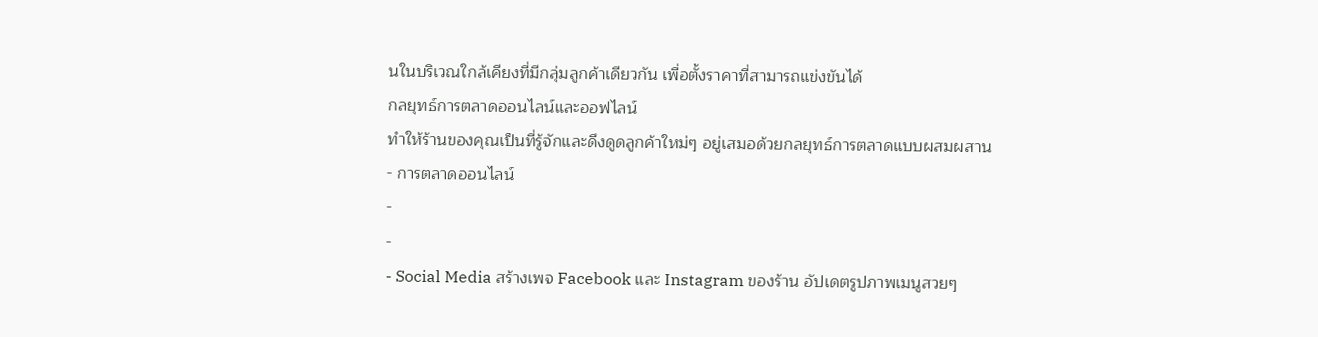นในบริเวณใกล้เคียงที่มีกลุ่มลูกค้าเดียวกัน เพื่อตั้งราคาที่สามารถแข่งขันได้
กลยุทธ์การตลาดออนไลน์และออฟไลน์
ทำให้ร้านของคุณเป็นที่รู้จักและดึงดูดลูกค้าใหม่ๆ อยู่เสมอด้วยกลยุทธ์การตลาดแบบผสมผสาน
- การตลาดออนไลน์
-
-
- Social Media สร้างเพจ Facebook และ Instagram ของร้าน อัปเดตรูปภาพเมนูสวยๆ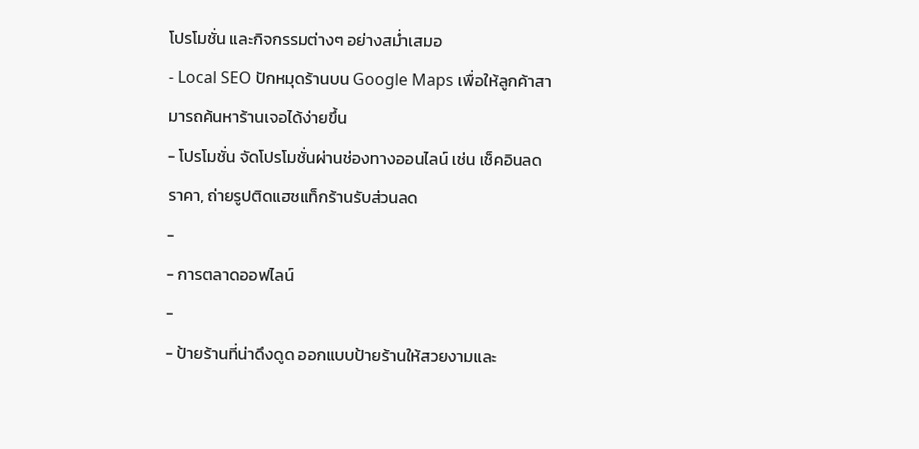โปรโมชั่น และกิจกรรมต่างๆ อย่างสม่ำเสมอ
- Local SEO ปักหมุดร้านบน Google Maps เพื่อให้ลูกค้าสามารถค้นหาร้านเจอได้ง่ายขึ้น
- โปรโมชั่น จัดโปรโมชั่นผ่านช่องทางออนไลน์ เช่น เช็คอินลดราคา, ถ่ายรูปติดแฮชแท็กร้านรับส่วนลด
-
- การตลาดออฟไลน์
-
- ป้ายร้านที่น่าดึงดูด ออกแบบป้ายร้านให้สวยงามและ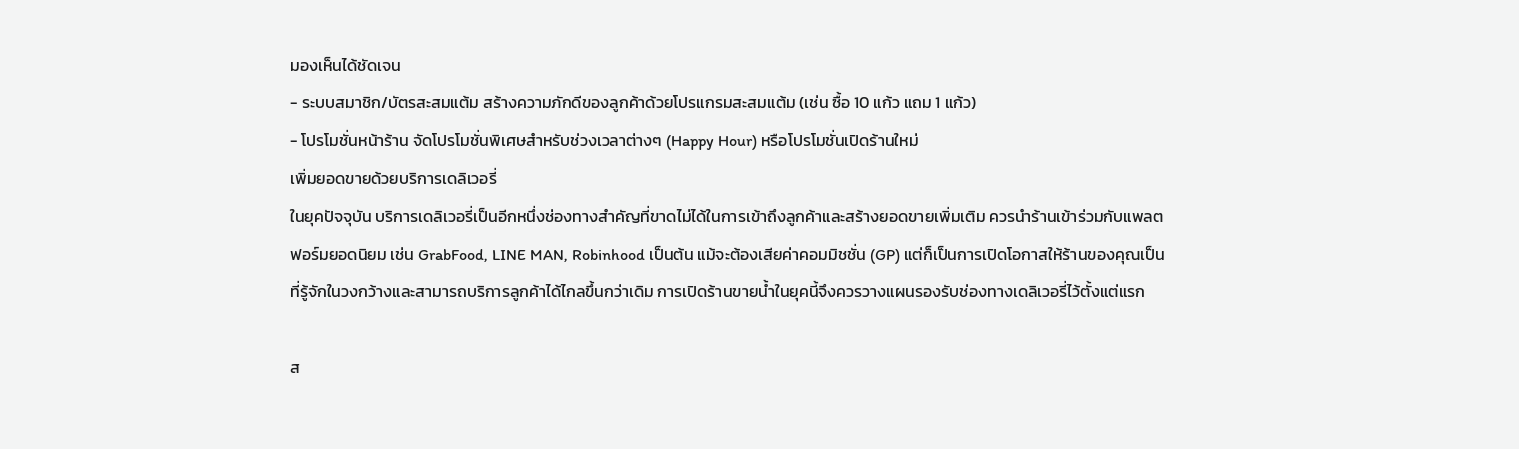มองเห็นได้ชัดเจน
- ระบบสมาชิก/บัตรสะสมแต้ม สร้างความภักดีของลูกค้าด้วยโปรแกรมสะสมแต้ม (เช่น ซื้อ 10 แก้ว แถม 1 แก้ว)
- โปรโมชั่นหน้าร้าน จัดโปรโมชั่นพิเศษสำหรับช่วงเวลาต่างๆ (Happy Hour) หรือโปรโมชั่นเปิดร้านใหม่
เพิ่มยอดขายด้วยบริการเดลิเวอรี่
ในยุคปัจจุบัน บริการเดลิเวอรี่เป็นอีกหนึ่งช่องทางสำคัญที่ขาดไม่ได้ในการเข้าถึงลูกค้าและสร้างยอดขายเพิ่มเติม ควรนำร้านเข้าร่วมกับแพลตฟอร์มยอดนิยม เช่น GrabFood, LINE MAN, Robinhood เป็นต้น แม้จะต้องเสียค่าคอมมิชชั่น (GP) แต่ก็เป็นการเปิดโอกาสให้ร้านของคุณเป็นที่รู้จักในวงกว้างและสามารถบริการลูกค้าได้ไกลขึ้นกว่าเดิม การเปิดร้านขายน้ำในยุคนี้จึงควรวางแผนรองรับช่องทางเดลิเวอรี่ไว้ตั้งแต่แรก

ส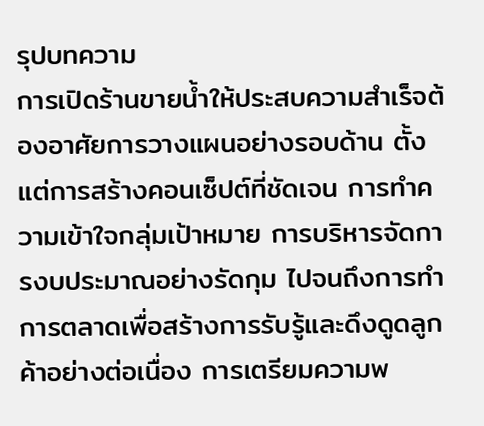รุปบทความ
การเปิดร้านขายน้ำให้ประสบความสำเร็จต้องอาศัยการวางแผนอย่างรอบด้าน ตั้งแต่การสร้างคอนเซ็ปต์ที่ชัดเจน การทำความเข้าใจกลุ่มเป้าหมาย การบริหารจัดการงบประมาณอย่างรัดกุม ไปจนถึงการทำการตลาดเพื่อสร้างการรับรู้และดึงดูดลูกค้าอย่างต่อเนื่อง การเตรียมความพ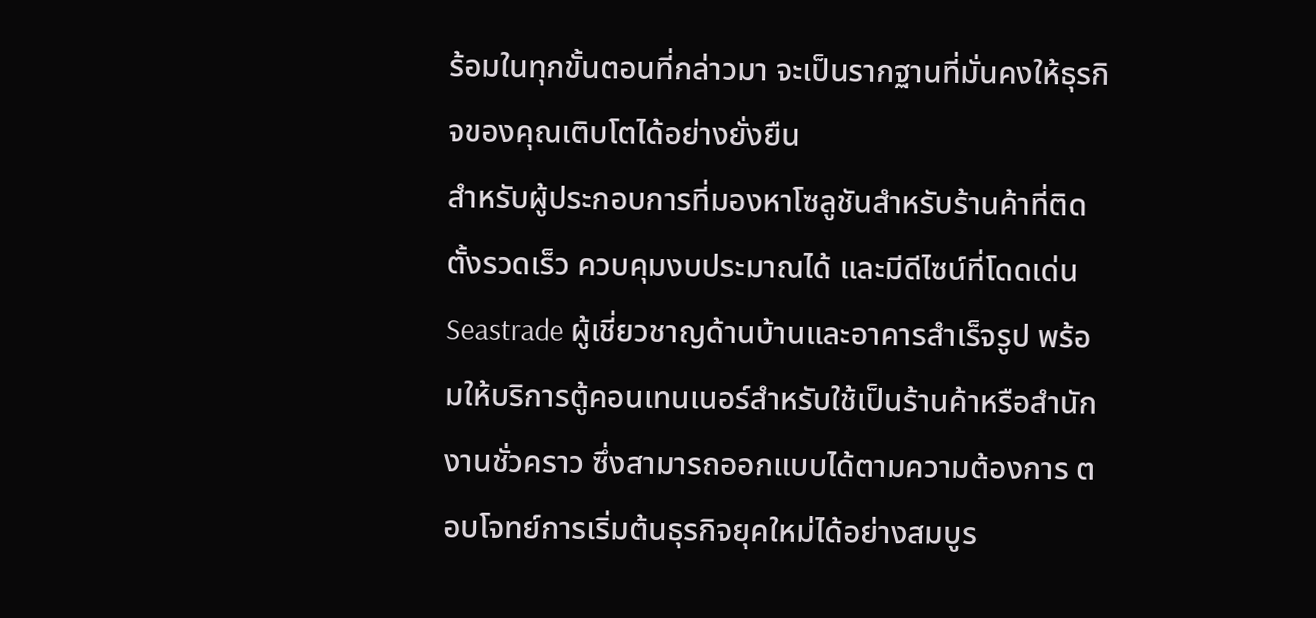ร้อมในทุกขั้นตอนที่กล่าวมา จะเป็นรากฐานที่มั่นคงให้ธุรกิจของคุณเติบโตได้อย่างยั่งยืน
สำหรับผู้ประกอบการที่มองหาโซลูชันสำหรับร้านค้าที่ติดตั้งรวดเร็ว ควบคุมงบประมาณได้ และมีดีไซน์ที่โดดเด่น Seastrade ผู้เชี่ยวชาญด้านบ้านและอาคารสำเร็จรูป พร้อมให้บริการตู้คอนเทนเนอร์สำหรับใช้เป็นร้านค้าหรือสำนักงานชั่วคราว ซึ่งสามารถออกแบบได้ตามความต้องการ ตอบโจทย์การเริ่มต้นธุรกิจยุคใหม่ได้อย่างสมบูร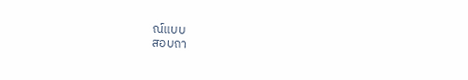ณ์แบบ
สอบถา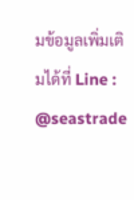มข้อมูลเพิ่มเติมได้ที่ Line : @seastrade